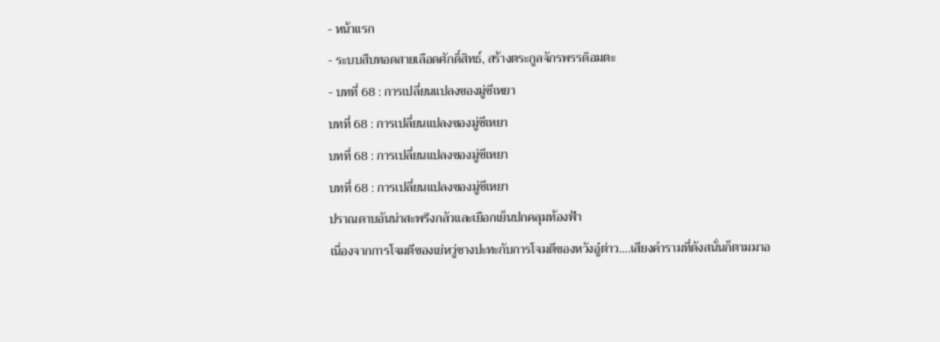- หน้าแรก
- ระบบสืบทอดสายเลือดศักดิ์สิทธ์, สร้างตระกูลจักรพรรดิอมตะ
- บทที่ 68 : การเปลี่ยนแปลงของมู่ซีเหยา
บทที่ 68 : การเปลี่ยนแปลงของมู่ซีเหยา
บทที่ 68 : การเปลี่ยนแปลงของมู่ซีเหยา
บทที่ 68 : การเปลี่ยนแปลงของมู่ซีเหยา
ปราณดาบอันน่าสะพรึงกลัวและเยือกเย็นปกคลุมท้องฟ้า
เนื่องจากการโจมตีของเย่หวู่ชางปะทะกับการโจมตีของหวังอู๋ต่าว….เสียงคํารามที่ดังสนั่นก็ตามมาอ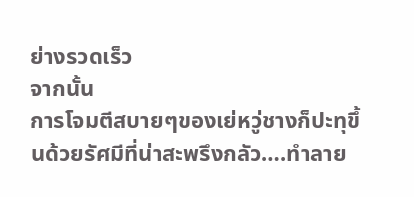ย่างรวดเร็ว
จากนั้น
การโจมตีสบายๆของเย่หวู่ชางก็ปะทุขึ้นด้วยรัศมีที่น่าสะพรึงกลัว….ทําลาย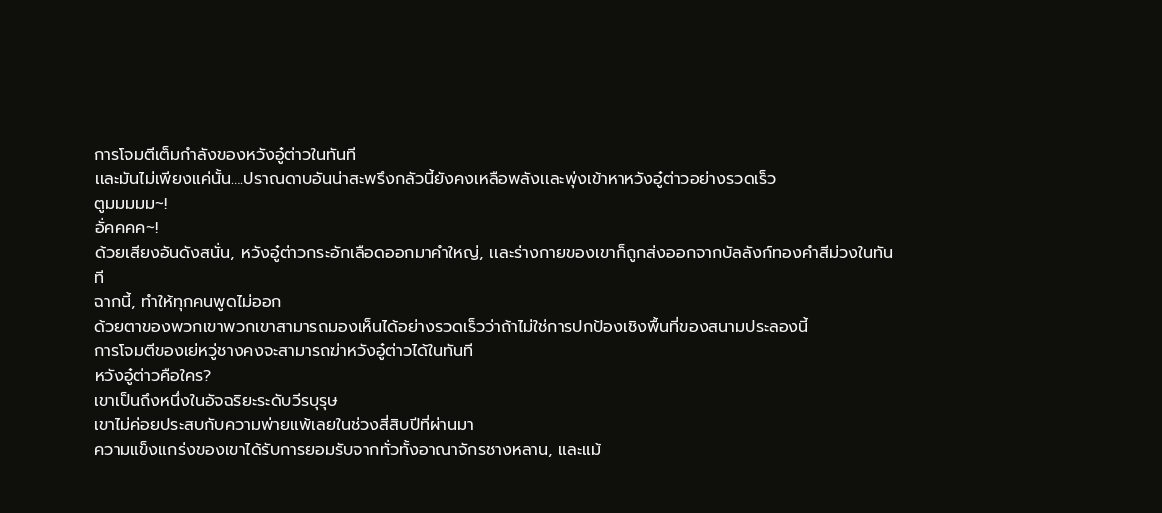การโจมตีเต็มกำลังของหวังอู๋ต่าวในทันที
เเละมันไม่เพียงแค่นั้น….ปราณดาบอันน่าสะพรึงกลัวนี้ยังคงเหลือพลังเเละพุ่งเข้าหาหวังอู๋ต่าวอย่างรวดเร็ว
ตูมมมมม~!
อั่คคคค~!
ด้วยเสียงอันดังสนั่น, หวังอู๋ต่าวกระอักเลือดออกมาคำใหญ่, เเละร่างกายของเขาก็ถูกส่งออกจากบัลลังก์ทองคําสีม่วงในทันที
ฉากนี้, ทำให้ทุกคนพูดไม่ออก
ด้วยตาของพวกเขาพวกเขาสามารถมองเห็นได้อย่างรวดเร็วว่าถ้าไม่ใช่การปกป้องเชิงพื้นที่ของสนามประลองนี้
การโจมตีของเย่หวู่ชางคงจะสามารถฆ่าหวังอู๋ต่าวได้ในทันที
หวังอู๋ต่าวคือใคร?
เขาเป็นถึงหนึ่งในอัจฉริยะระดับวีรบุรุษ
เขาไม่ค่อยประสบกับความพ่ายแพ้เลยในช่วงสี่สิบปีที่ผ่านมา
ความแข็งแกร่งของเขาได้รับการยอมรับจากทั่วทั้งอาณาจักรชางหลาน, และแม้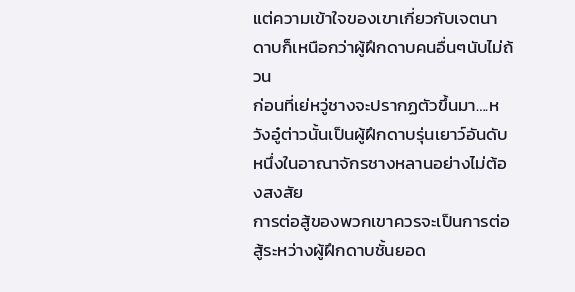แต่ความเข้าใจของเขาเกี่ยวกับเจตนาดาบก็เหนือกว่าผู้ฝึกดาบคนอื่นๆนับไม่ถ้วน
ก่อนที่เย่หวู่ชางจะปรากฏตัวขึ้นมา….หวังอู๋ต่าวนั้นเป็นผู้ฝึกดาบรุ่นเยาว์อันดับหนึ่งในอาณาจักรชางหลานอย่างไม่ต้องสงสัย
การต่อสู้ของพวกเขาควรจะเป็นการต่อสู้ระหว่างผู้ฝึกดาบชั้นยอด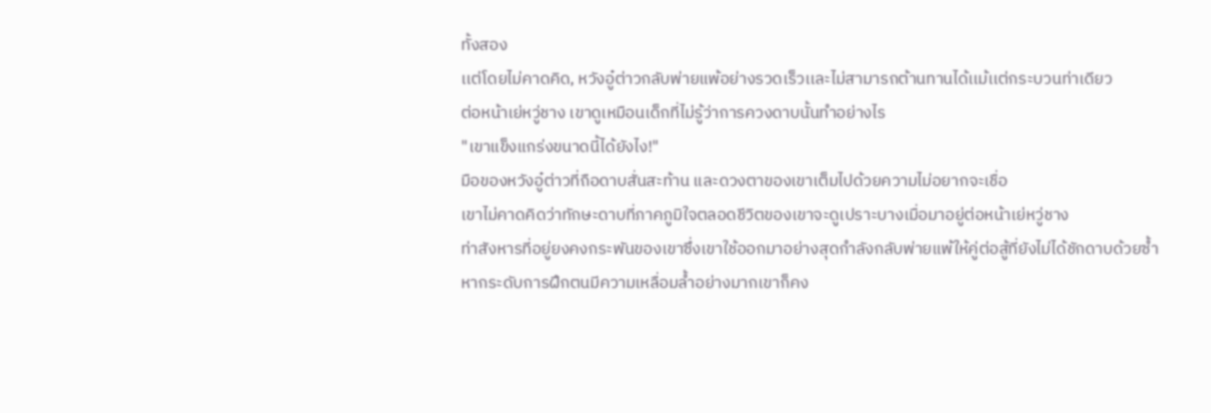ทั้งสอง
เเต่โดยไม่คาดคิด, หวังอู๋ต่าวกลับพ่ายแพ้อย่างรวดเร็วเเละไม่สามารถต้านทานได้เเม้เเต่กระบวนท่าเดียว
ต่อหน้าเย่หวู่ชาง เขาดูเหมือนเด็กที่ไม่รู้ว่าการควงดาบนั้นทำอย่างไร
"เขาแข็งแกร่งขนาดนี้ได้ยังไง!"
มือของหวังอู๋ต่าวที่ถือดาบสั่นสะท้าน และดวงตาของเขาเต็มไปด้วยความไม่อยากจะเชื่อ
เขาไม่คาดคิดว่าทักษะดาบที่ภาคภูมิใจตลอดชีวิตของเขาจะดูเปราะบางเมื่อมาอยู่ต่อหน้าเย่หวู่ชาง
ท่าสังหารที่อยู่ยงคงกระพันของเขาซึ่งเขาใช้ออกมาอย่างสุดกําลังกลับพ่ายแพ้ให้คู่ต่อสู้ที่ยังไม่ได้ชักดาบด้วยซ้ำ
หากระดับการฝึกตนมีความเหลื่อมล้ำอย่างมากเขาก็คง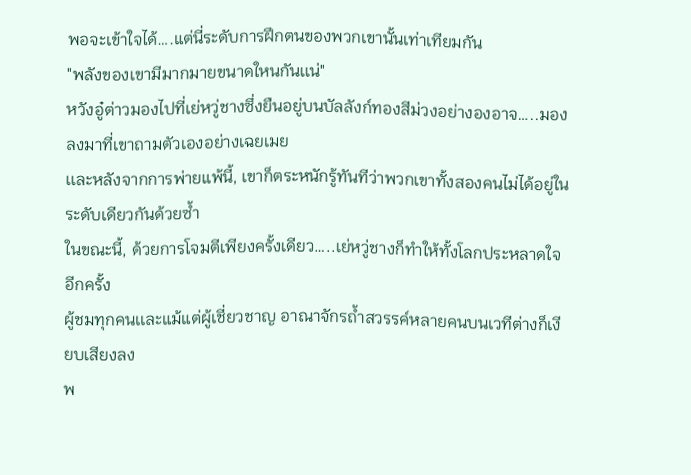พอจะเข้าใจได้….แต่นี่ระดับการฝึกตนของพวกเขานั้นเท่าเทียมกัน
"พลังของเขามีมากมายขนาดใหนกันเเน่"
หวังอู๋ต่าวมองไปที่เย่หวู่ชางซึ่งยืนอยู่บนบัลลังก์ทองสีม่วงอย่างองอาจ…..มองลงมาที่เขาถามตัวเองอย่างเฉยเมย
เเละหลังจากการพ่ายแพ้นี้, เขาก็ตระหนักรู้ทันทีว่าพวกเขาทั้งสองคนไม่ได้อยู่ในระดับเดียวกันด้วยซ้ำ
ในขณะนี้, ด้วยการโจมตีเพียงครั้งเดียว…..เย่หวู่ชางก็ทําให้ทั้งโลกประหลาดใจอีกครั้ง
ผู้ชมทุกคนเเละแม้แต่ผู้เชี่ยวชาญ อาณาจักรถ้ำสวรรค์หลายคนบนเวทีต่างก็เงียบเสียงลง
พ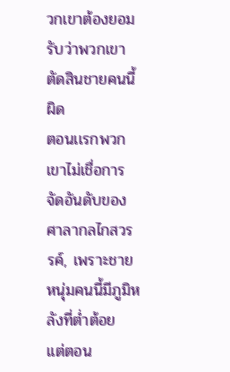วกเขาต้องยอมรับว่าพวกเขาตัดสินชายคนนี้ผิด
ตอนเเรกพวกเขาไม่เชื่อการจัดอันดับของศาลากลไกสวรรค์, เพราะชายหนุ่มคนนี้มีภูมิหลังที่ต่ำต้อย
เเต่ตอน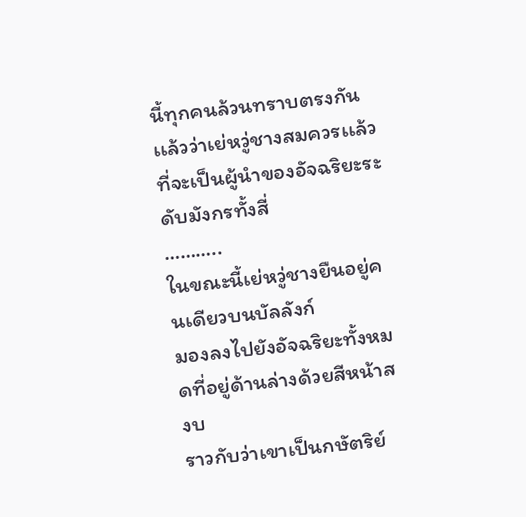นี้ทุกคนล้วนทราบตรงกันเเล้วว่าเย่หวู่ชางสมควรเเล้วที่จะเป็นผู้นำของอัจฉริยะระดับมังกรทั้งสี่
………..
ในขณะนี้เย่หวู่ชางยืนอยู่คนเดียวบนบัลลังก์
มองลงไปยังอัจฉริยะทั้งหมดที่อยู่ด้านล่างด้วยสีหน้าสงบ
ราวกับว่าเขาเป็นกษัตริย์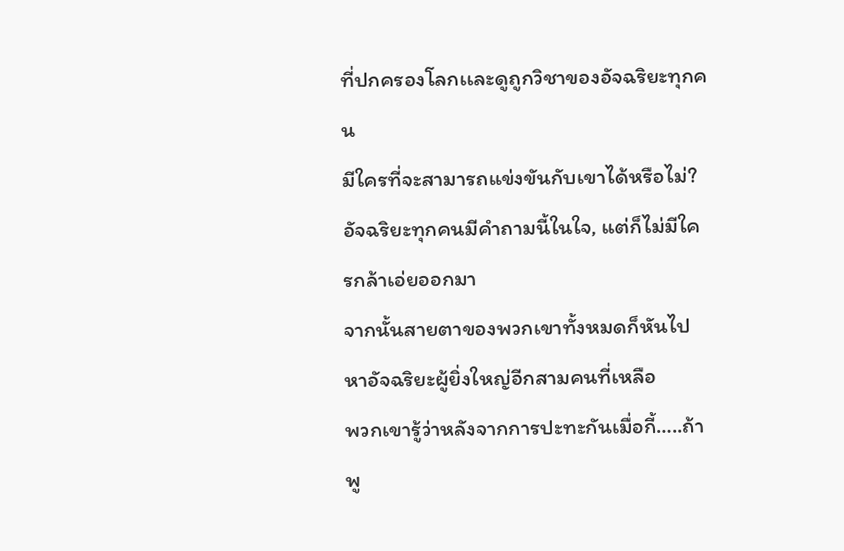ที่ปกครองโลกเเละดูถูกวิชาของอัจฉริยะทุกคน
มีใครที่จะสามารถแข่งขันกับเขาได้หรือไม่?
อัจฉริยะทุกคนมีคำถามนี้ในใจ, แต่ก็ไม่มีใครกล้าเอ่ยออกมา
จากนั้นสายตาของพวกเขาทั้งหมดก็หันไปหาอัจฉริยะผู้ยิ่งใหญ่อีกสามคนที่เหลือ
พวกเขารู้ว่าหลังจากการปะทะกันเมื่อกี้…..ถ้าพู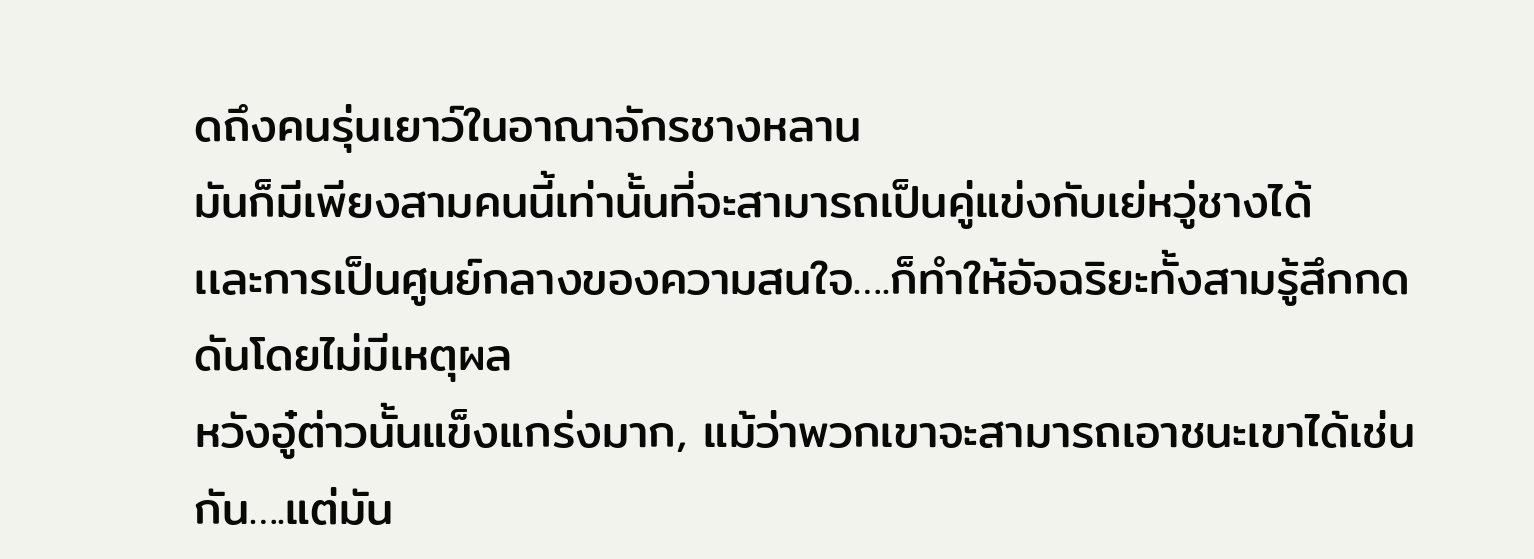ดถึงคนรุ่นเยาว์ในอาณาจักรชางหลาน
มันก็มีเพียงสามคนนี้เท่านั้นที่จะสามารถเป็นคู่แข่งกับเย่หวู่ชางได้
เเละการเป็นศูนย์กลางของความสนใจ….ก็ทำให้อัจฉริยะทั้งสามรู้สึกกดดันโดยไม่มีเหตุผล
หวังอู๋ต่าวนั้นแข็งแกร่งมาก, แม้ว่าพวกเขาจะสามารถเอาชนะเขาได้เช่นกัน….แต่มัน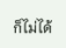ก็ไม่ได้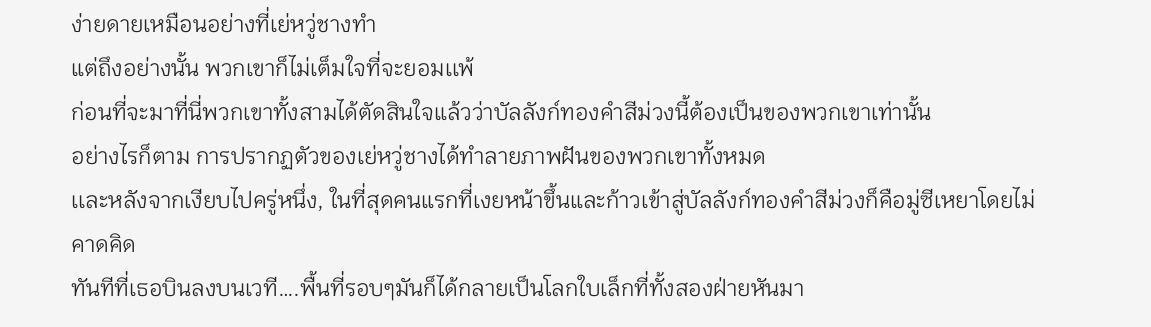ง่ายดายเหมือนอย่างที่เย่หวู่ชางทำ
แต่ถึงอย่างนั้น พวกเขาก็ไม่เต็มใจที่จะยอมเเพ้
ก่อนที่จะมาที่นี่พวกเขาทั้งสามได้ตัดสินใจแล้วว่าบัลลังก์ทองคําสีม่วงนี้ต้องเป็นของพวกเขาเท่านั้น
อย่างไรก็ตาม การปรากฏตัวของเย่หวู่ชางได้ทําลายภาพฝันของพวกเขาทั้งหมด
เเละหลังจากเงียบไปครู่หนึ่ง, ในที่สุดคนแรกที่เงยหน้าขึ้นและก้าวเข้าสู่บัลลังก์ทองคําสีม่วงก็คือมู่ซีเหยาโดยไม่คาดคิด
ทันทีที่เธอบินลงบนเวที….พื้นที่รอบๆมันก็ได้กลายเป็นโลกใบเล็กที่ทั้งสองฝ่ายหันมา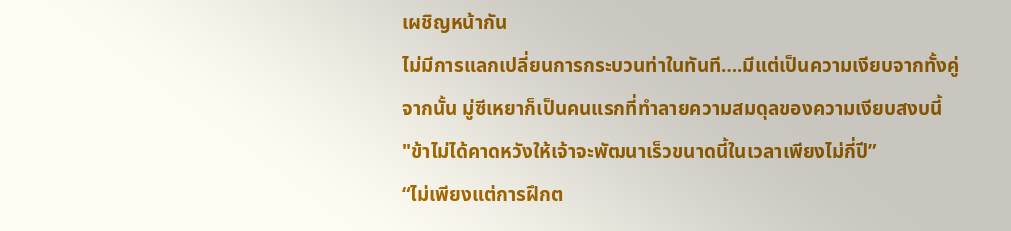เผชิญหน้ากัน
ไม่มีการแลกเปลี่ยนการกระบวนท่าในทันที….มีแต่เป็นความเงียบจากทั้งคู่
จากนั้น มู่ซีเหยาก็เป็นคนแรกที่ทําลายความสมดุลของความเงียบสงบนี้
"ข้าไม่ได้คาดหวังให้เจ้าจะพัฒนาเร็วขนาดนี้ในเวลาเพียงไม่กี่ปี”
“ไม่เพียงแต่การฝึกต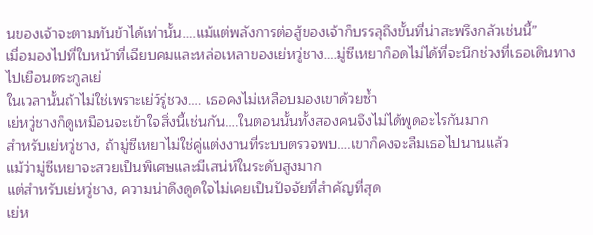นของเจ้าจะตามทันข้าได้เท่านั้น….แม้แต่พลังการต่อสู้ของเจ้าก็บรรลุถึงขั้นที่น่าสะพรึงกลัวเช่นนี้”
เมื่อมองไปที่ใบหน้าที่เฉียบคมและหล่อเหลาของเย่หวู่ชาง….มู่ซีเหยาก็อดไม่ได้ที่จะนึกช่วงที่เธอเดินทางไปเยือนตระกูลเย่
ในเวลานั้นถ้าไม่ใช่เพราะเย่ว์รู่ชวง…. เธอคงไม่เหลือบมองเขาด้วยซ้ำ
เย่หวู่ชางก็ดูเหมือนจะเข้าใจสิ่งนี้เช่นกัน….ในตอนนั้นทั้งสองคนจึงไม่ได้พูดอะไรกันมาก
สําหรับเย่หวู่ชาง, ถ้ามู่ซีเหยาไม่ใช่คู่แต่งงานที่ระบบตรวจพบ….เขาก็คงจะลืมเธอไปนานแล้ว
แม้ว่ามู่ซีเหยาจะสวยเป็นพิเศษและมีเสน่ห์ในระดับสูงมาก
แต่สําหรับเย่หวู่ชาง, ความน่าดึงดูดใจไม่เคยเป็นปัจจัยที่สําคัญที่สุด
เย่ห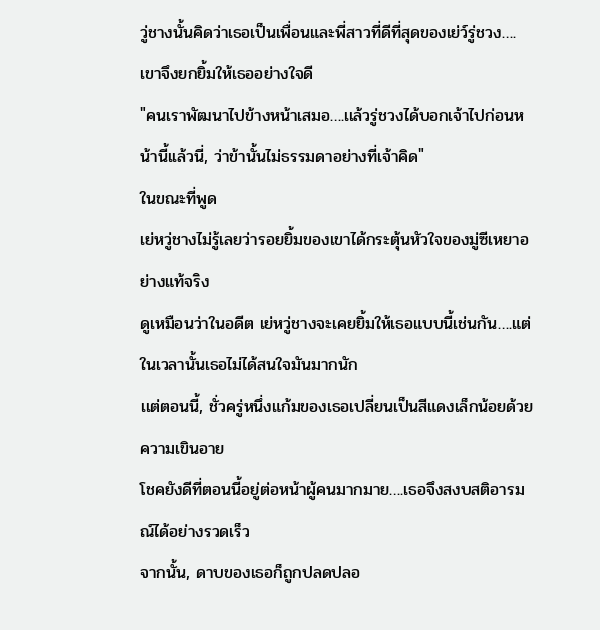วู่ชางนั้นคิดว่าเธอเป็นเพื่อนและพี่สาวที่ดีที่สุดของเย่ว์รู่ชวง….เขาจึงยกยิ้มให้เธออย่างใจดี
"คนเราพัฒนาไปข้างหน้าเสมอ….เเล้วรู่ชวงได้บอกเจ้าไปก่อนหน้านี้เเล้วนี่, ว่าข้านั้นไม่ธรรมดาอย่างที่เจ้าคิด"
ในขณะที่พูด
เย่หวู่ชางไม่รู้เลยว่ารอยยิ้มของเขาได้กระตุ้นหัวใจของมู่ซีเหยาอย่างแท้จริง
ดูเหมือนว่าในอดีต เย่หวู่ชางจะเคยยิ้มให้เธอแบบนี้เช่นกัน….แต่ในเวลานั้นเธอไม่ได้สนใจมันมากนัก
เเต่ตอนนี้, ชั่วครู่หนึ่งแก้มของเธอเปลี่ยนเป็นสีแดงเล็กน้อยด้วยความเขินอาย
โชคยังดีที่ตอนนี้อยู่ต่อหน้าผู้คนมากมาย….เธอจึงสงบสติอารมณ์ได้อย่างรวดเร็ว
จากนั้น, ดาบของเธอก็ถูกปลดปลอ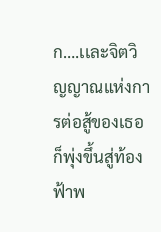ก….เเละจิตวิญญาณแห่งการต่อสู้ของเธอก็พุ่งขึ้นสู่ท้องฟ้าพ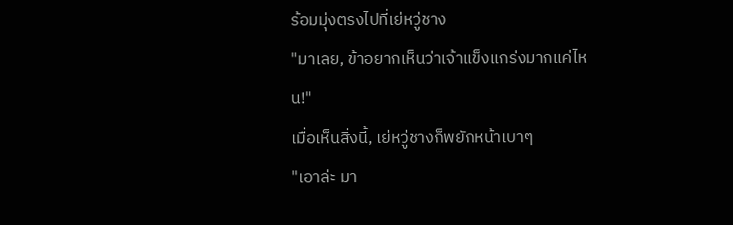ร้อมมุ่งตรงไปที่เย่หวู่ชาง
"มาเลย, ข้าอยากเห็นว่าเจ้าแข็งแกร่งมากแค่ไหน!"
เมื่อเห็นสิ่งนี้, เย่หวู่ชางก็พยักหน้าเบาๆ
"เอาล่ะ มา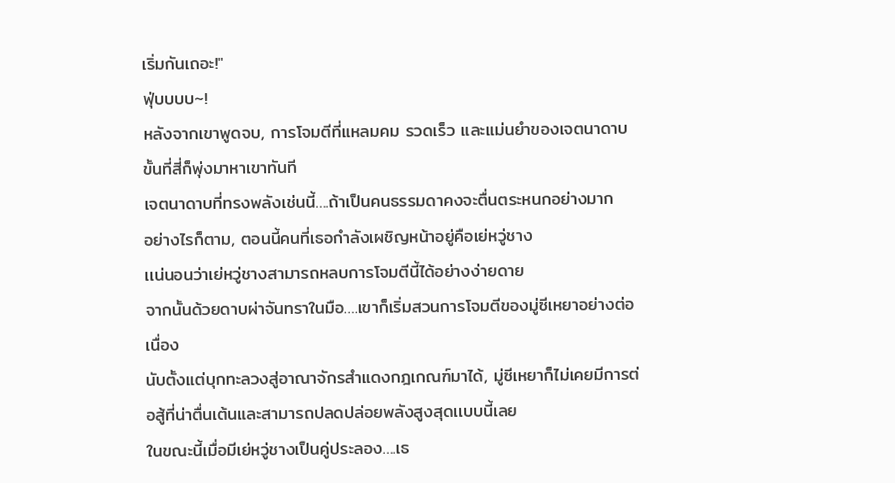เริ่มกันเถอะ!"
ฟุ่บบบบ~!
หลังจากเขาพูดจบ, การโจมตีที่แหลมคม รวดเร็ว และแม่นยําของเจตนาดาบขั้นที่สี่ก็พุ่งมาหาเขาทันที
เจตนาดาบที่ทรงพลังเช่นนี้….ถ้าเป็นคนธรรมดาคงจะตื่นตระหนกอย่างมาก
อย่างไรก็ตาม, ตอนนี้คนที่เธอกําลังเผชิญหน้าอยู่คือเย่หวู่ชาง
เเน่นอนว่าเย่หวู่ชางสามารถหลบการโจมตีนี้ได้อย่างง่ายดาย
จากนั้นด้วยดาบผ่าจันทราในมือ….เขาก็เริ่มสวนการโจมตีของมู่ซีเหยาอย่างต่อเนื่อง
นับตั้งแต่บุกทะลวงสู่อาณาจักรสำแดงกฎเกณฑ์มาได้, มู่ซีเหยาก็ไม่เคยมีการต่อสู้ที่น่าตื่นเต้นและสามารถปลดปล่อยพลังสูงสุดเเบบนี้เลย
ในขณะนี้เมื่อมีเย่หวู่ชางเป็นคู่ประลอง….เธ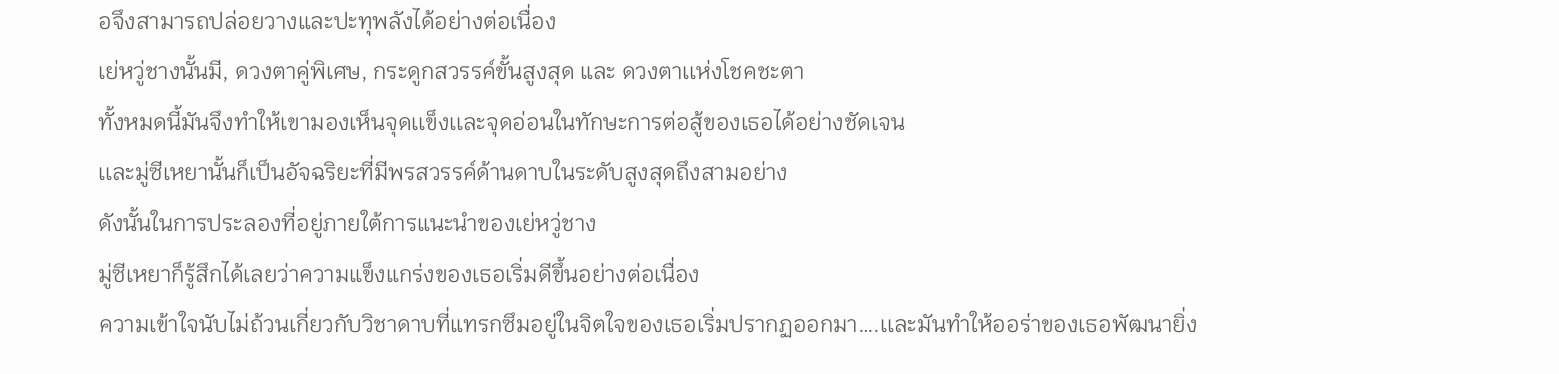อจึงสามารถปล่อยวางและปะทุพลังได้อย่างต่อเนื่อง
เย่หวู่ชางนั้นมี, ดวงตาคู่พิเศษ, กระดูกสวรรค์ขั้นสูงสุด และ ดวงตาเเห่งโชคชะตา
ทั้งหมดนี้มันจึงทําให้เขามองเห็นจุดเเข็งเเละจุดอ่อนในทักษะการต่อสู้ของเธอได้อย่างชัดเจน
เเละมู่ซีเหยานั้นก็เป็นอัจฉริยะที่มีพรสวรรค์ด้านดาบในระดับสูงสุดถึงสามอย่าง
ดังนั้นในการประลองที่อยู่ภายใต้การแนะนําของเย่หวู่ชาง
มู่ซีเหยาก็รู้สึกได้เลยว่าความแข็งแกร่งของเธอเริ่มดีขึ้นอย่างต่อเนื่อง
ความเข้าใจนับไม่ถ้วนเกี่ยวกับวิชาดาบที่แทรกซึมอยู่ในจิตใจของเธอเริ่มปรากฏออกมา….เเละมันทําให้ออร่าของเธอพัฒนายิ่ง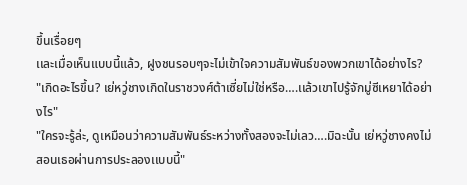ขึ้นเรื่อยๆ
เเละเมื่อเห็นแบบนี้แล้ว, ฝูงชนรอบๆจะไม่เข้าใจความสัมพันธ์ของพวกเขาได้อย่างไร?
"เกิดอะไรขึ้น? เย่หวู่ชางเกิดในราชวงศ์ต้าเซี่ยไม่ใช่หรือ….เเล้วเขาไปรู้จักมู่ซีเหยาได้อย่างไร"
"ใครจะรู้ล่ะ, ดูเหมือนว่าความสัมพันธ์ระหว่างทั้งสองจะไม่เลว….มิฉะนั้น เย่หวู่ชางคงไม่สอนเธอผ่านการประลองเเบบนี้"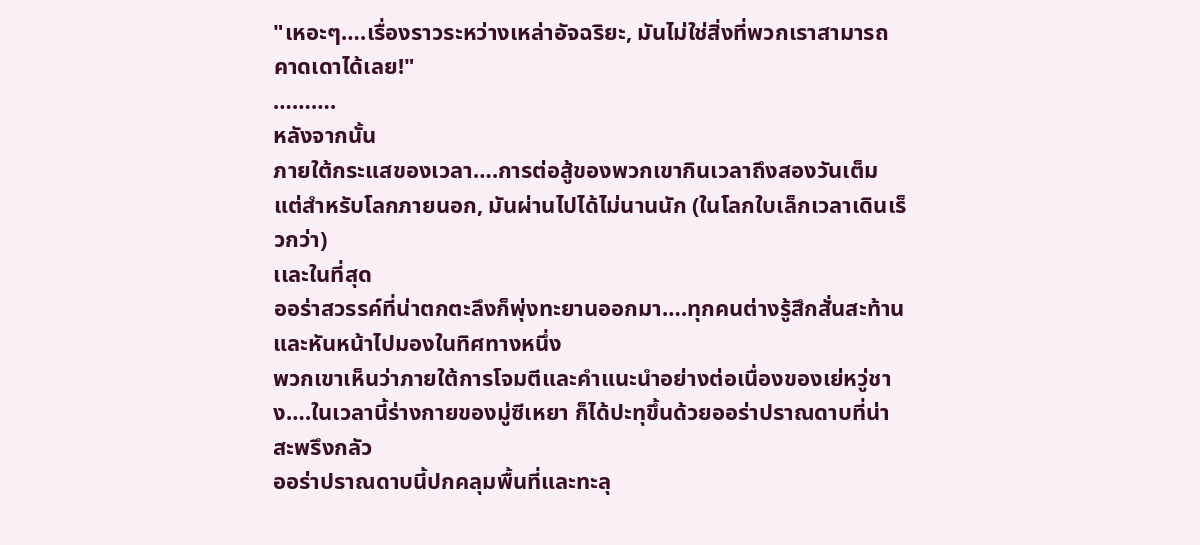"เหอะๆ….เรื่องราวระหว่างเหล่าอัจฉริยะ, มันไม่ใช่สิ่งที่พวกเราสามารถคาดเดาได้เลย!"
……….
หลังจากนั้น
ภายใต้กระแสของเวลา….การต่อสู้ของพวกเขากินเวลาถึงสองวันเต็ม
แต่สําหรับโลกภายนอก, มันผ่านไปได้ไม่นานนัก (ในโลกใบเล็กเวลาเดินเร็วกว่า)
เเละในที่สุด
ออร่าสวรรค์ที่น่าตกตะลึงก็พุ่งทะยานออกมา….ทุกคนต่างรู้สึกสั่นสะท้านและหันหน้าไปมองในทิศทางหนึ่ง
พวกเขาเห็นว่าภายใต้การโจมตีและคําแนะนําอย่างต่อเนื่องของเย่หวู่ชาง….ในเวลานี้ร่างกายของมู่ซีเหยา ก็ได้ปะทุขึ้นด้วยออร่าปราณดาบที่น่าสะพรึงกลัว
ออร่าปราณดาบนี้ปกคลุมพื้นที่และทะลุ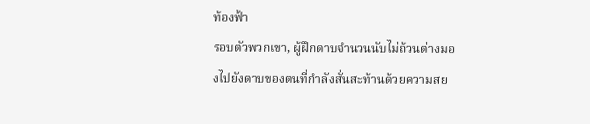ท้องฟ้า
รอบตัวพวกเขา, ผู้ฝึกดาบจำนวนนับไม่ถ้วนต่างมองไปยังดาบของตนที่กำลังสั่นสะท้านด้วยความสย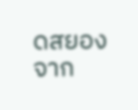ดสยอง
จาก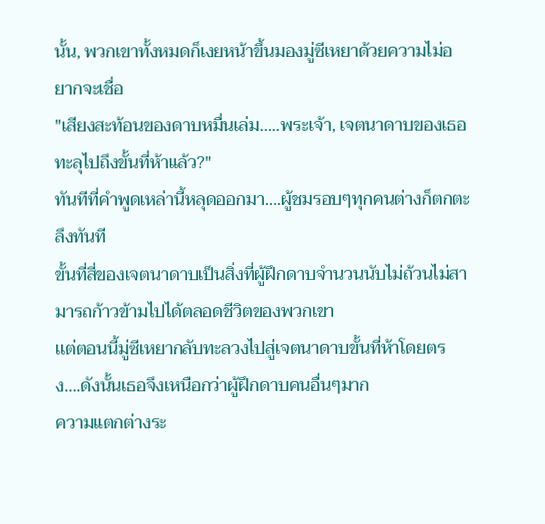นั้น, พวกเขาทั้งหมดก็เงยหน้าขึ้นมองมู่ซีเหยาด้วยความไม่อยากจะเชื่อ
"เสียงสะท้อนของดาบหมื่นเล่ม…..พระเจ้า, เจตนาดาบของเธอทะลุไปถึงขั้นที่ห้าแล้ว?"
ทันทีที่คําพูดเหล่านี้หลุดออกมา….ผู้ชมรอบๆทุกคนต่างก็ตกตะลึงทันที
ขั้นที่สี่ของเจตนาดาบเป็นสิ่งที่ผู้ฝึกดาบจำนวนนับไม่ถ้วนไม่สามารถก้าวข้ามไปได้ตลอดชีวิตของพวกเขา
เเต่ตอนนี้มู่ซีเหยากลับทะลวงไปสู่เจตนาดาบขั้นที่ห้าโดยตรง….ดังนั้นเธอจึงเหนือกว่าผู้ฝึกดาบคนอื่นๆมาก
ความแตกต่างระ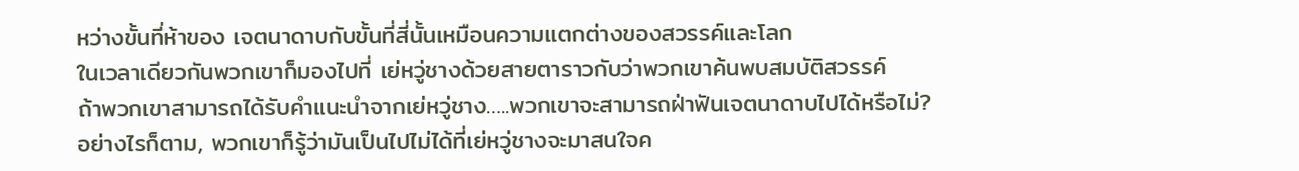หว่างขั้นที่ห้าของ เจตนาดาบกับขั้นที่สี่นั้นเหมือนความเเตกต่างของสวรรค์และโลก
ในเวลาเดียวกันพวกเขาก็มองไปที่ เย่หวู่ชางด้วยสายตาราวกับว่าพวกเขาค้นพบสมบัติสวรรค์
ถ้าพวกเขาสามารถได้รับคําแนะนําจากเย่หวู่ชาง…..พวกเขาจะสามารถฝ่าฟันเจตนาดาบไปได้หรือไม่?
อย่างไรก็ตาม, พวกเขาก็รู้ว่ามันเป็นไปไม่ได้ที่เย่หวู่ชางจะมาสนใจค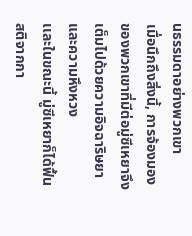นธรรมดาอย่างพวกเขา
เมื่อนึกถึงสิ่งนี้, การจ้องมองของพวกเขาที่มีต่อมู่ซีเหยาจึงเต็มไปด้วยความอิจฉาริษยาและความหึงหวง
เเละในขณะนี้ มู่ซีเหยาก็ได้ฟื้นสติจากกา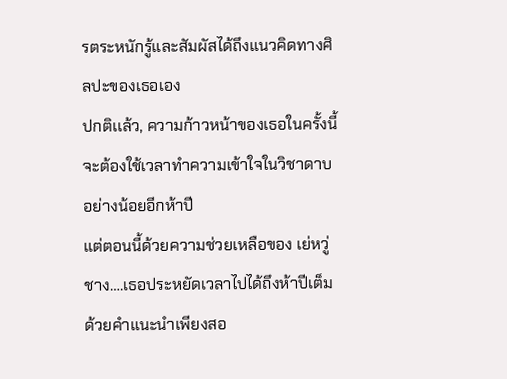รตระหนักรู้และสัมผัสได้ถึงแนวคิดทางศิลปะของเธอเอง
ปกติเเล้ว, ความก้าวหน้าของเธอในครั้งนี้จะต้องใช้เวลาทำความเข้าใจในวิชาดาบอย่างน้อยอีกห้าปี
แต่ตอนนี้ด้วยความช่วยเหลือของ เย่หวู่ชาง….เธอประหยัดเวลาไปได้ถึงห้าปีเต็ม
ด้วยคําแนะนําเพียงสอ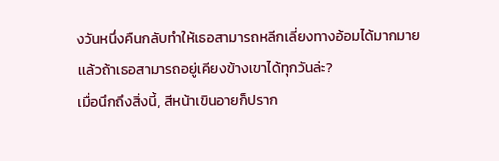งวันหนึ่งคืนกลับทำให้เธอสามารถหลีกเลี่ยงทางอ้อมได้มากมาย
เเล้วถ้าเธอสามารถอยู่เคียงข้างเขาได้ทุกวันล่ะ?
เมื่อนึกถึงสิ่งนี้, สีหน้าเขินอายก็ปราก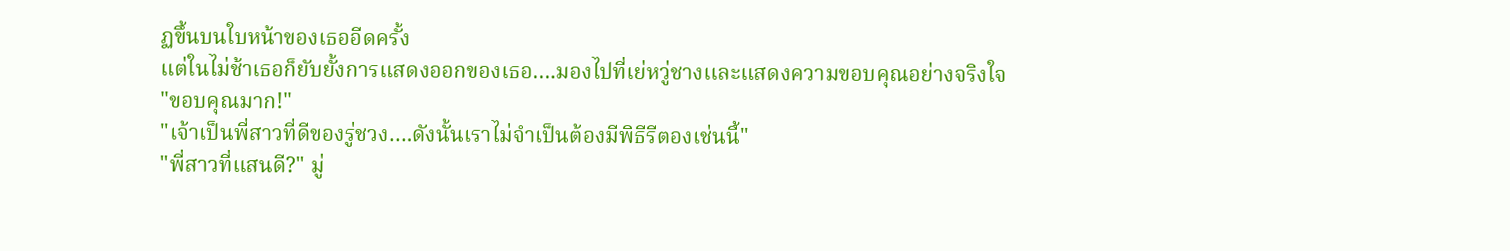ฏขึ้นบนใบหน้าของเธออีดครั้ง
แต่ในไม่ช้าเธอก็ยับยั้งการแสดงออกของเธอ….มองไปที่เย่หวู่ชางเเละแสดงความขอบคุณอย่างจริงใจ
"ขอบคุณมาก!"
"เจ้าเป็นพี่สาวที่ดีของรู่ชวง….ดังนั้นเราไม่จําเป็นต้องมีพิธีรีตองเช่นนี้"
"พี่สาวที่แสนดี?" มู่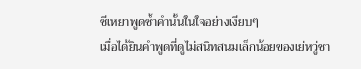ซีเหยาพูดซ้ำคำนั้นในใจอย่างเงียบๆ
เมื่อได้ยินคําพูดที่ดูไม่สนิทสนมเล็กน้อยของเย่หวู่ชา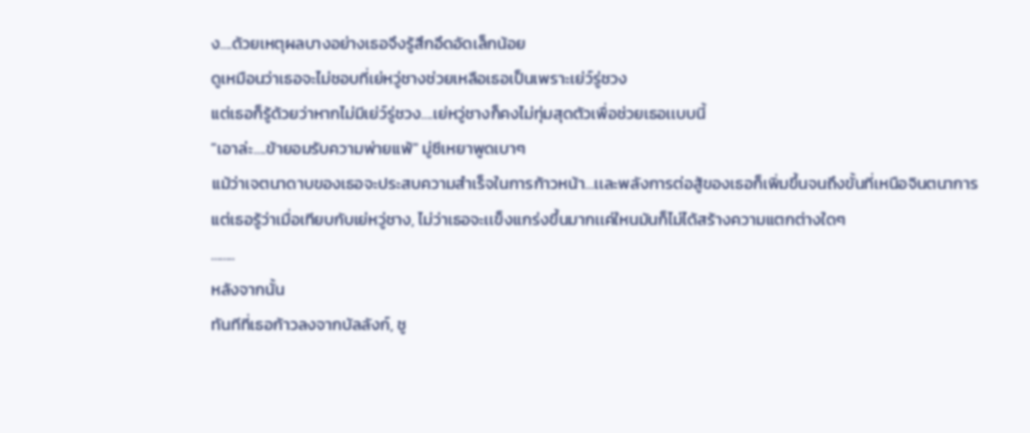ง….ด้วยเหตุผลบางอย่างเธอจึงรู้สึกอึดอัดเล็กน้อย
ดูเหมือนว่าเธอจะไม่ชอบที่เย่หวู่ชางช่วยเหลือเธอเป็นเพราะเย่ว์รู่ชวง
แต่เธอก็รู้ด้วยว่าหากไม่มีเย่ว์รู่ชวง….เย่หวู่ชางก็คงไม่ทุ่มสุดตัวเพื่อช่วยเธอเเบบนี้
"เอาล่ะ….ข้ายอมรับความพ่ายแพ้" มู่ซีเหยาพูดเบาๆ
แม้ว่าเจตนาดาบของเธอจะประสบความสําเร็จในการก้าวหน้า…เเละพลังการต่อสู้ของเธอก็เพิ่มขึ้นจนถึงขั้นที่เหนือจินตนาการ
แต่เธอรู้ว่าเมื่อเทียบกับเย่หวู่ชาง, ไม่ว่าเธอจะเเข็งเเกร่งขึ้นมากเเค่ใหนมันก็ไม่ได้สร้างความแตกต่างใดๆ
……..
หลังจากนั้น
ทันทีที่เธอก้าวลงจากบัลลังก์, ชู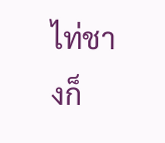ไท่ชางก็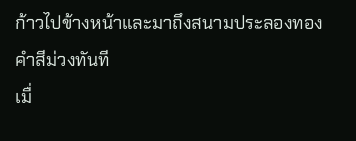ก้าวไปข้างหน้าและมาถึงสนามประลองทองคําสีม่วงทันที
เมื่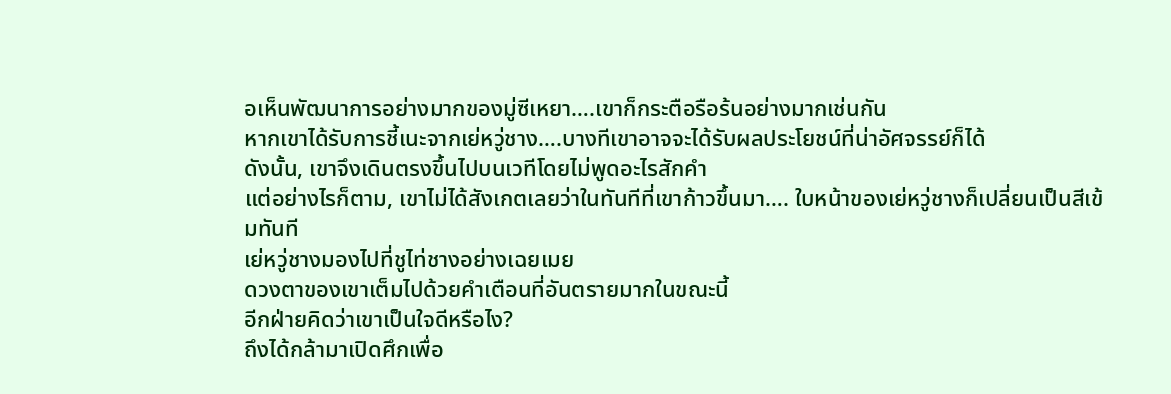อเห็นพัฒนาการอย่างมากของมู่ซีเหยา….เขาก็กระตือรือร้นอย่างมากเช่นกัน
หากเขาได้รับการชี้เนะจากเย่หวู่ชาง….บางทีเขาอาจจะได้รับผลประโยชน์ที่น่าอัศจรรย์ก็ได้
ดังนั้น, เขาจึงเดินตรงขึ้นไปบนเวทีโดยไม่พูดอะไรสักคํา
แต่อย่างไรก็ตาม, เขาไม่ได้สังเกตเลยว่าในทันทีที่เขาก้าวขึ้นมา…. ใบหน้าของเย่หวู่ชางก็เปลี่ยนเป็นสีเข้มทันที
เย่หวู่ชางมองไปที่ชูไท่ชางอย่างเฉยเมย
ดวงตาของเขาเต็มไปด้วยคําเตือนที่อันตรายมากในขณะนี้
อีกฝ่ายคิดว่าเขาเป็นใจดีหรือไง?
ถึงได้กล้ามาเปิดศึกเพื่อ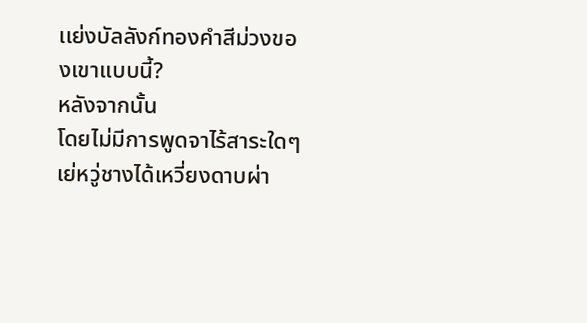เเย่งบัลลังก์ทองคําสีม่วงของเขาเเบบนี้?
หลังจากนั้น
โดยไม่มีการพูดจาไร้สาระใดๆ
เย่หวู่ชางได้เหวี่ยงดาบผ่า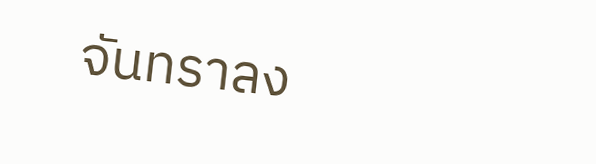จันทราลง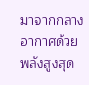มาจากกลางอากาศด้วยพลังสูงสุด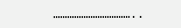……………………………..